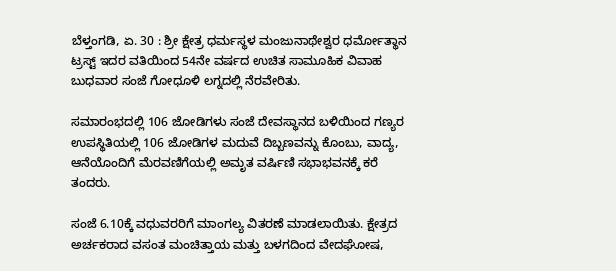ಬೆಳ್ತಂಗಡಿ, ಏ. 30 : ಶ್ರೀ ಕ್ಷೇತ್ರ ಧರ್ಮಸ್ಥಳ ಮಂಜುನಾಥೇಶ್ವರ ಧರ್ಮೋತ್ಥಾನ ಟ್ರಸ್ಟ್ ಇದರ ವತಿಯಿಂದ 54ನೇ ವರ್ಷದ ಉಚಿತ ಸಾಮೂಹಿಕ ವಿವಾಹ ಬುಧವಾರ ಸಂಜೆ ಗೋಧೂಳಿ ಲಗ್ನದಲ್ಲಿ ನೆರವೇರಿತು.

ಸಮಾರಂಭದಲ್ಲಿ 106 ಜೋಡಿಗಳು ಸಂಜೆ ದೇವಸ್ಥಾನದ ಬಳಿಯಿಂದ ಗಣ್ಯರ ಉಪಸ್ಥಿತಿಯಲ್ಲಿ 106 ಜೋಡಿಗಳ ಮದುವೆ ದಿಬ್ಬಣವನ್ನು ಕೊಂಬು, ವಾದ್ಯ, ಆನೆಯೊಂದಿಗೆ ಮೆರವಣಿಗೆಯಲ್ಲಿ ಅಮೃತ ವರ್ಷಿಣಿ ಸಭಾಭವನಕ್ಕೆ ಕರೆ ತಂದರು.

ಸಂಜೆ 6.10ಕ್ಕೆ ವಧುವರರಿಗೆ ಮಾಂಗಲ್ಯ ವಿತರಣೆ ಮಾಡಲಾಯಿತು. ಕ್ಷೇತ್ರದ ಅರ್ಚಕರಾದ ವಸಂತ ಮಂಚಿತ್ತಾಯ ಮತ್ತು ಬಳಗದಿಂದ ವೇದಘೋಷ,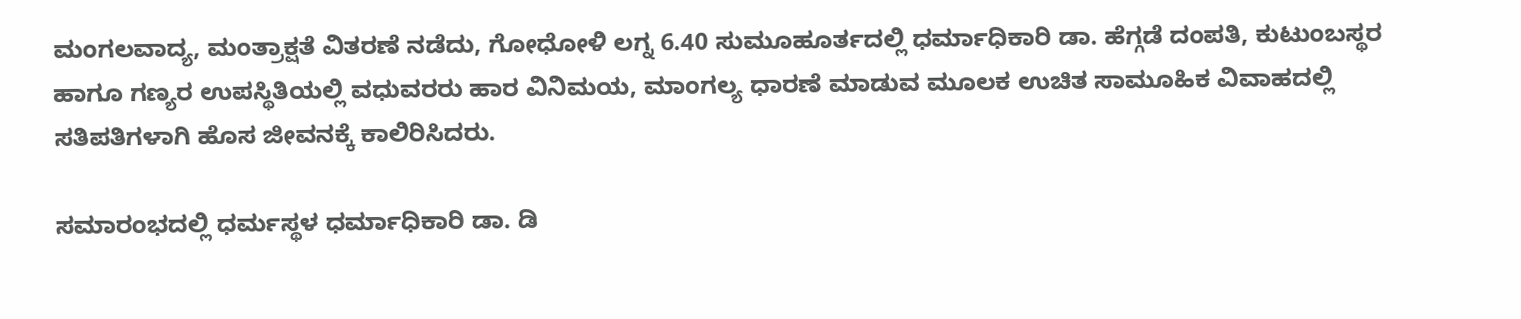ಮಂಗಲವಾದ್ಯ, ಮಂತ್ರಾಕ್ಷತೆ ವಿತರಣೆ ನಡೆದು, ಗೋಧೋಳಿ ಲಗ್ನ 6.40 ಸುಮೂಹೂರ್ತದಲ್ಲಿ ಧರ್ಮಾಧಿಕಾರಿ ಡಾ. ಹೆಗ್ಗಡೆ ದಂಪತಿ, ಕುಟುಂಬಸ್ಥರ ಹಾಗೂ ಗಣ್ಯರ ಉಪಸ್ಥಿತಿಯಲ್ಲಿ ವಧುವರರು ಹಾರ ವಿನಿಮಯ, ಮಾಂಗಲ್ಯ ಧಾರಣೆ ಮಾಡುವ ಮೂಲಕ ಉಚಿತ ಸಾಮೂಹಿಕ ವಿವಾಹದಲ್ಲಿ ಸತಿಪತಿಗಳಾಗಿ ಹೊಸ ಜೀವನಕ್ಕೆ ಕಾಲಿರಿಸಿದರು.

ಸಮಾರಂಭದಲ್ಲಿ ಧರ್ಮಸ್ಥಳ ಧರ್ಮಾಧಿಕಾರಿ ಡಾ. ಡಿ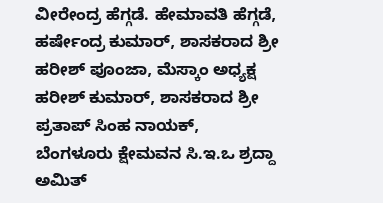ವೀರೇಂದ್ರ ಹೆಗ್ಗಡೆ. ಹೇಮಾವತಿ ಹೆಗ್ಗಡೆ, ಹರ್ಷೇಂದ್ರ ಕುಮಾರ್, ಶಾಸಕರಾದ ಶ್ರೀ ಹರೀಶ್ ಪೂಂಜಾ, ಮೆಸ್ಕಾಂ ಅಧ್ಯಕ್ಷ ಹರೀಶ್ ಕುಮಾರ್, ಶಾಸಕರಾದ ಶ್ರೀ ಪ್ರತಾಪ್ ಸಿಂಹ ನಾಯಕ್, ಬೆಂಗಳೂರು ಕ್ಷೇಮವನ ಸಿ.ಇ.ಒ ಶ್ರದ್ದಾ ಅಮಿತ್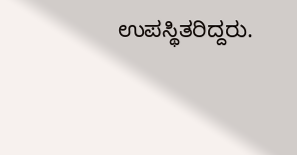ಉಪಸ್ಥಿತರಿದ್ದರು.